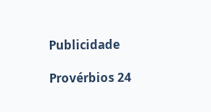Publicidade

Provérbios 24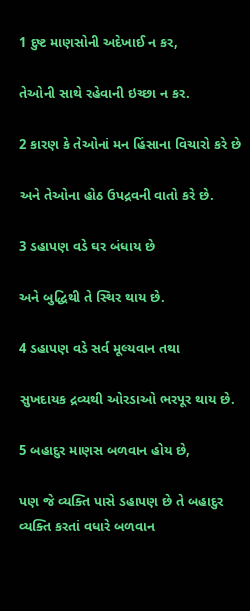1 દુષ્ટ માણસોની અદેખાઈ ન કર,

તેઓની સાથે રહેવાની ઇચ્છા ન કર.

2 કારણ કે તેઓનાં મન હિંસાના વિચારો કરે છે

અને તેઓના હોઠ ઉપદ્રવની વાતો કરે છે.

3 ડહાપણ વડે ઘર બંધાય છે

અને બુદ્ધિથી તે સ્થિર થાય છે.

4 ડહાપણ વડે સર્વ મૂલ્યવાન તથા

સુખદાયક દ્રવ્યથી ઓરડાઓ ભરપૂર થાય છે.

5 બહાદુર માણસ બળવાન હોય છે,

પણ જે વ્યક્તિ પાસે ડહાપણ છે તે બહાદુર વ્યક્તિ કરતાં વધારે બળવાન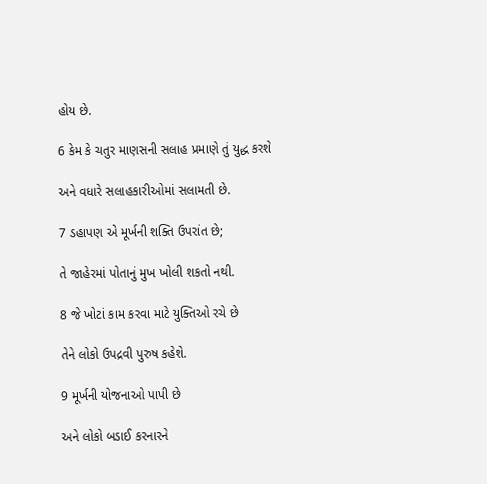હોય છે.

6 કેમ કે ચતુર માણસની સલાહ પ્રમાણે તું યુદ્ધ કરશે

અને વધારે સલાહકારીઓમાં સલામતી છે.

7 ડહાપણ એ મૂર્ખની શક્તિ ઉપરાંત છે;

તે જાહેરમાં પોતાનું મુખ ખોલી શકતો નથી.

8 જે ખોટાં કામ કરવા માટે યુક્તિઓ રચે છે

તેને લોકો ઉપદ્રવી પુરુષ કહેશે.

9 મૂર્ખની યોજનાઓ પાપી છે

અને લોકો બડાઈ કરનારને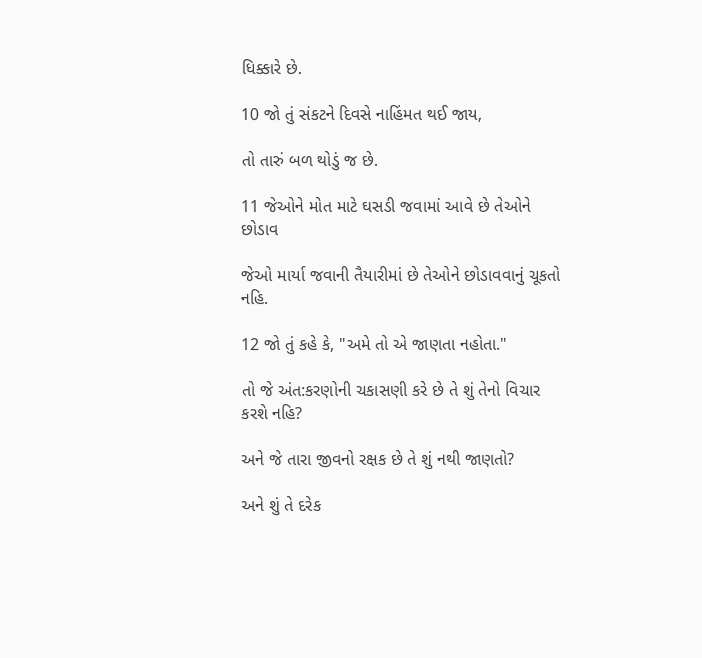ધિક્કારે છે.

10 જો તું સંકટને દિવસે નાહિંમત થઈ જાય,

તો તારું બળ થોડું જ છે.

11 જેઓને મોત માટે ઘસડી જવામાં આવે છે તેઓને છોડાવ

જેઓ માર્યા જવાની તૈયારીમાં છે તેઓને છોડાવવાનું ચૂકતો નહિ.

12 જો તું કહે કે, "અમે તો એ જાણતા નહોતા."

તો જે અંત:કરણોની ચકાસણી કરે છે તે શું તેનો વિચાર કરશે નહિ?

અને જે તારા જીવનો રક્ષક છે તે શું નથી જાણતો?

અને શું તે દરેક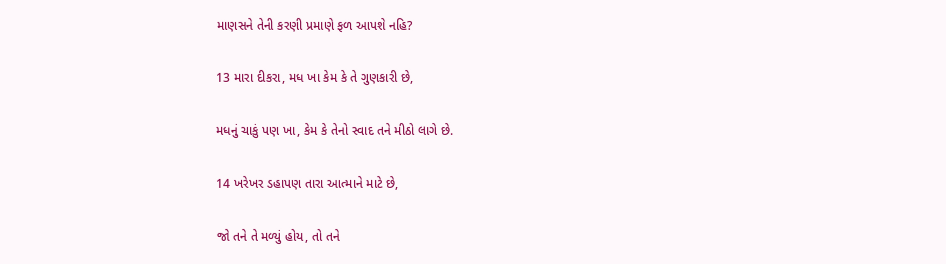માણસને તેની કરણી પ્રમાણે ફળ આપશે નહિ?

13 મારા દીકરા, મધ ખા કેમ કે તે ગુણકારી છે,

મધનું ચાકું પણ ખા, કેમ કે તેનો સ્વાદ તને મીઠો લાગે છે.

14 ખરેખર ડહાપણ તારા આત્માને માટે છે,

જો તને તે મળ્યું હોય, તો તને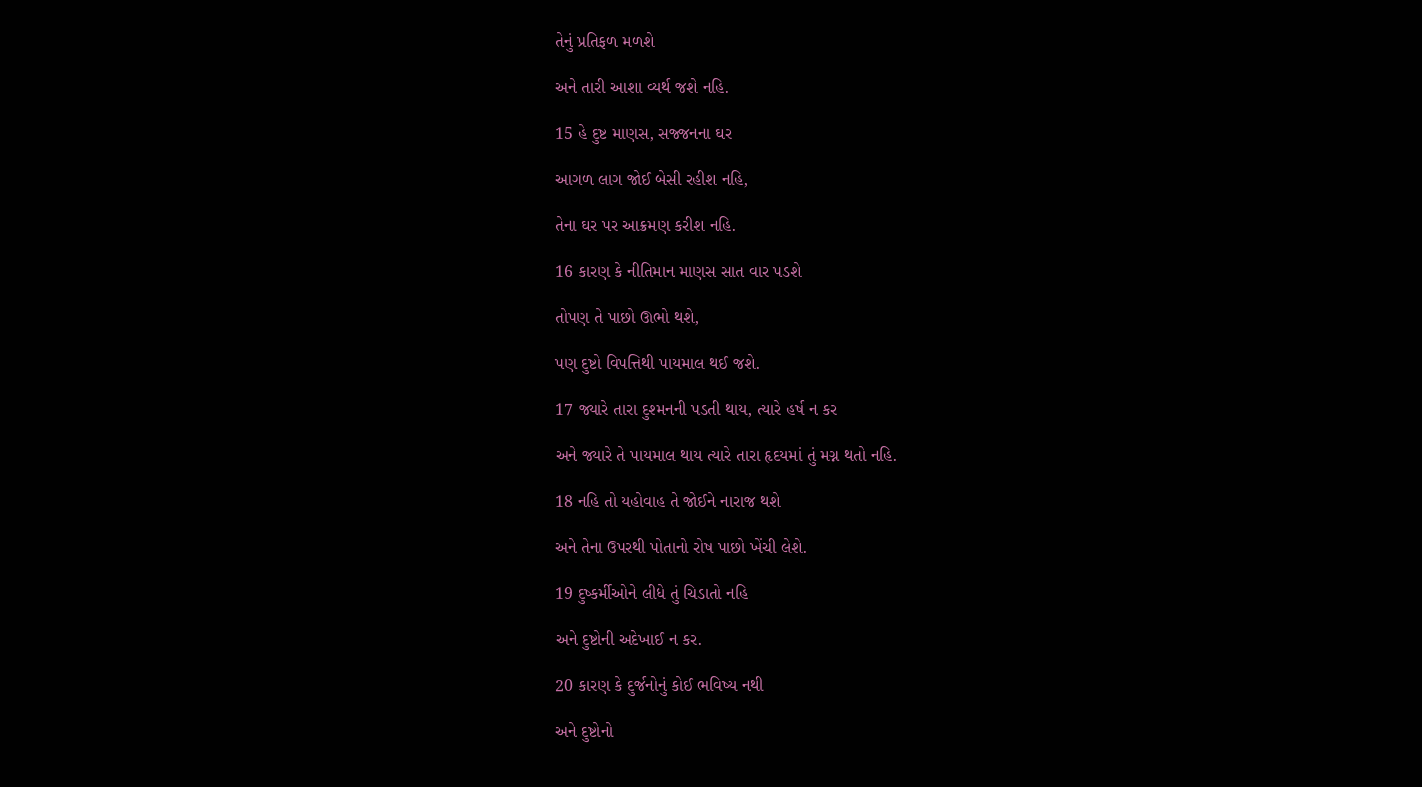તેનું પ્રતિફળ મળશે

અને તારી આશા વ્યર્થ જશે નહિ.

15 હે દુષ્ટ માણસ, સજ્જનના ઘર

આગળ લાગ જોઈ બેસી રહીશ નહિ,

તેના ઘર પર આક્રમણ કરીશ નહિ.

16 કારણ કે નીતિમાન માણસ સાત વાર પડશે

તોપણ તે પાછો ઊભો થશે,

પણ દુષ્ટો વિપત્તિથી પાયમાલ થઈ જશે.

17 જ્યારે તારા દુશ્મનની પડતી થાય, ત્યારે હર્ષ ન કર

અને જ્યારે તે પાયમાલ થાય ત્યારે તારા હૃદયમાં તું મગ્ન થતો નહિ.

18 નહિ તો યહોવાહ તે જોઈને નારાજ થશે

અને તેના ઉપરથી પોતાનો રોષ પાછો ખેંચી લેશે.

19 દુષ્કર્મીઓને લીધે તું ચિડાતો નહિ

અને દુષ્ટોની અદેખાઈ ન કર.

20 કારણ કે દુર્જનોનું કોઈ ભવિષ્ય નથી

અને દુષ્ટોનો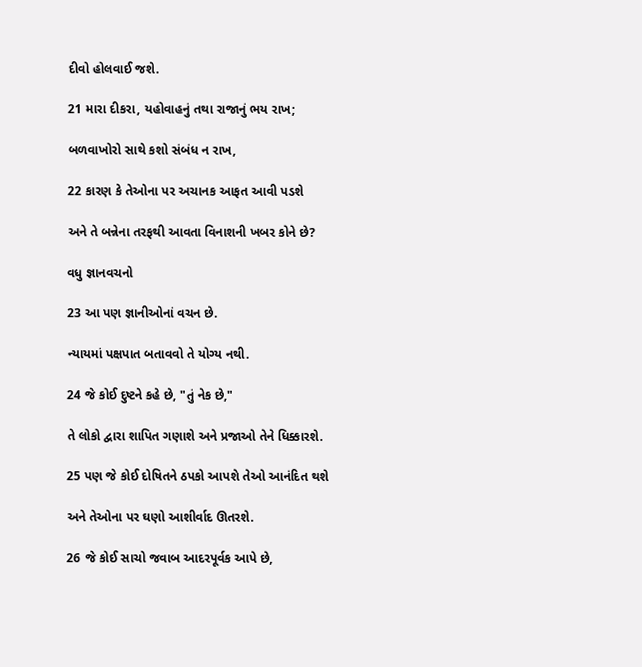દીવો હોલવાઈ જશે.

21 મારા દીકરા, યહોવાહનું તથા રાજાનું ભય રાખ;

બળવાખોરો સાથે કશો સંબંધ ન રાખ,

22 કારણ કે તેઓના પર અચાનક આફત આવી પડશે

અને તે બન્નેના તરફથી આવતા વિનાશની ખબર કોને છે?

વધુ જ્ઞાનવચનો

23 આ પણ જ્ઞાનીઓનાં વચન છે.

ન્યાયમાં પક્ષપાત બતાવવો તે યોગ્ય નથી.

24 જે કોઈ દુષ્ટને કહે છે, "તું નેક છે,"

તે લોકો દ્વારા શાપિત ગણાશે અને પ્રજાઓ તેને ધિક્કારશે.

25 પણ જે કોઈ દોષિતને ઠપકો આપશે તેઓ આનંદિત થશે

અને તેઓના પર ઘણો આશીર્વાદ ઊતરશે.

26 જે કોઈ સાચો જવાબ આદરપૂર્વક આપે છે,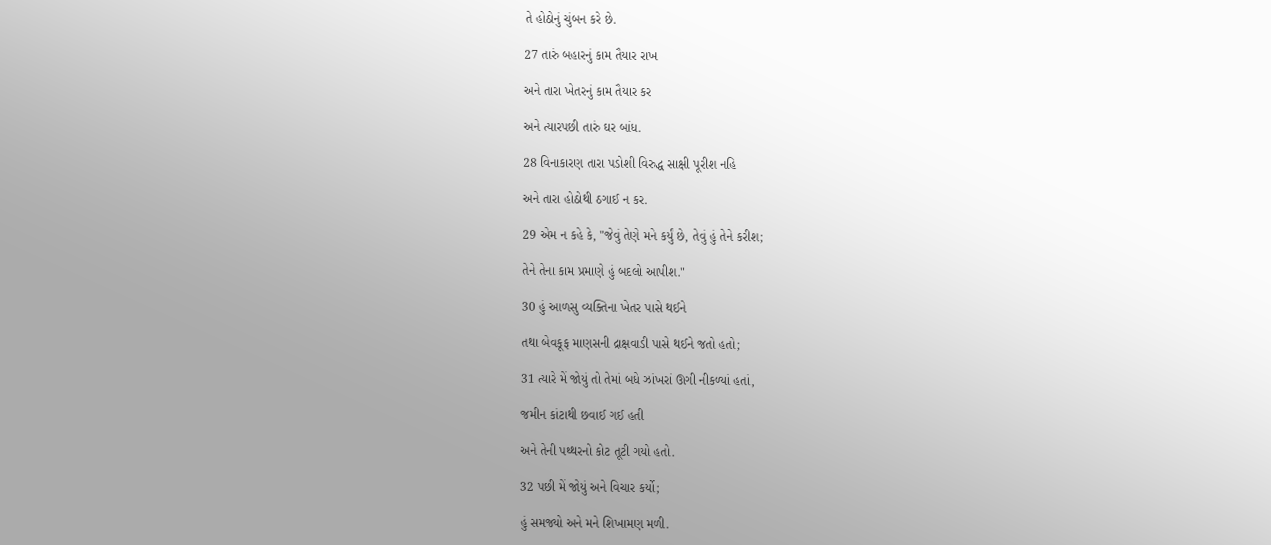તે હોઠોનું ચુંબન કરે છે.

27 તારું બહારનું કામ તૈયાર રાખ

અને તારા ખેતરનું કામ તૈયાર કર

અને ત્યારપછી તારું ઘર બાંધ.

28 વિનાકારણ તારા પડોશી વિરુદ્ધ સાક્ષી પૂરીશ નહિ

અને તારા હોઠોથી ઠગાઈ ન કર.

29 એમ ન કહે કે, "જેવું તેણે મને કર્યું છે, તેવું હું તેને કરીશ;

તેને તેના કામ પ્રમાણે હું બદલો આપીશ."

30 હું આળસુ વ્યક્તિના ખેતર પાસે થઈને

તથા બેવકૂફ માણસની દ્રાક્ષવાડી પાસે થઈને જતો હતો;

31 ત્યારે મેં જોયું તો તેમાં બધે ઝાંખરાં ઊગી નીકળ્યાં હતાં,

જમીન કાંટાથી છવાઈ ગઈ હતી

અને તેની પથ્થરનો કોટ તૂટી ગયો હતો.

32 પછી મેં જોયું અને વિચાર કર્યો;

હું સમજ્યો અને મને શિખામણ મળી.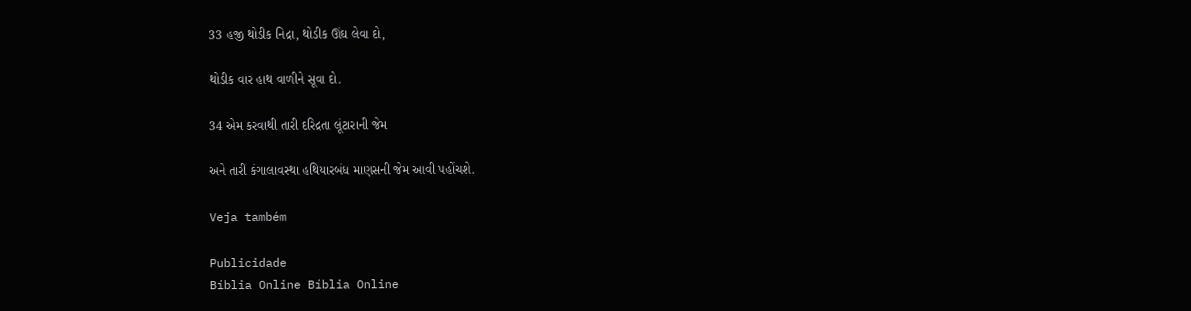33 હજી થોડીક નિદ્રા, થોડીક ઊંઘ લેવા દો,

થોડીક વાર હાથ વાળીને સૂવા દો.

34 એમ કરવાથી તારી દરિદ્રતા લૂંટારાની જેમ

અને તારી કંગાલાવસ્થા હથિયારબંધ માણસની જેમ આવી પહોંચશે.

Veja também

Publicidade
Bíblia Online Bíblia Online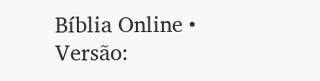Bíblia Online • Versão: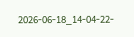2026-06-18_14-04-22-